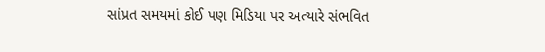સાંપ્રત સમયમાં કોઈ પણ મિડિયા પર અત્યારે સંભવિત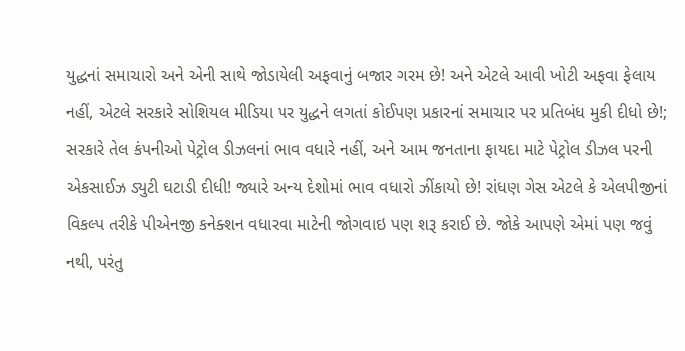યુદ્ધનાં સમાચારો અને એની સાથે જોડાયેલી અફવાનું બજાર ગરમ છે! અને એટલે આવી ખોટી અફવા ફેલાય નહીં, એટલે સરકારે સોશિયલ મીડિયા પર યુદ્ધને લગતાં કોઈપણ પ્રકારનાં સમાચાર પર પ્રતિબંધ મુકી દીધો છે!; સરકારે તેલ કંપનીઓ પેટ્રોલ ડીઝલનાં ભાવ વધારે નહીં, અને આમ જનતાના ફાયદા માટે પેટ્રોલ ડીઝલ પરની એકસાઈઝ ડ્યુટી ઘટાડી દીધી! જ્યારે અન્ય દેશોમાં ભાવ વધારો ઝીંકાયો છે! રાંધણ ગેસ એટલે કે એલપીજીનાં વિકલ્પ તરીકે પીએનજી કનેક્શન વધારવા માટેની જોગવાઇ પણ શરૂ કરાઈ છે. જોકે આપણે એમાં પણ જવું નથી, પરંતુ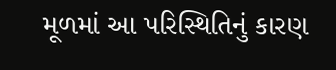મૂળમાં આ પરિસ્થિતિનું કારણ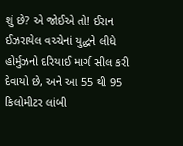શું છે? એ જોઈએ તો! ઈરાન ઈઝરાયેલ વચ્ચેનાં યુદ્ધને લીધે હોર્મુઝનો દરિયાઈ માર્ગ સીલ કરી દેવાયો છે, અને આ 55 થી 95 કિલોમીટર લાંબી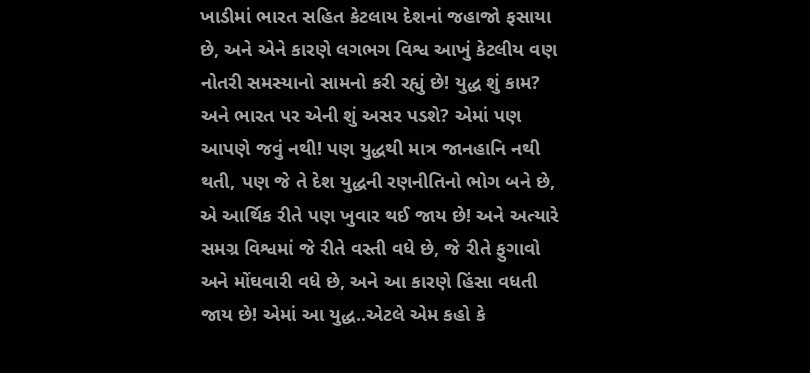ખાડીમાં ભારત સહિત કેટલાય દેશનાં જહાજો ફસાયા છે, અને એને કારણે લગભગ વિશ્વ આખું કેટલીય વણ નોતરી સમસ્યાનો સામનો કરી રહ્યું છે! યુદ્ધ શું કામ? અને ભારત પર એની શું અસર પડશે? એમાં પણ આપણે જવું નથી! પણ યુદ્ધથી માત્ર જાનહાનિ નથી થતી, પણ જે તે દેશ યુદ્ધની રણનીતિનો ભોગ બને છે, એ આર્થિક રીતે પણ ખુવાર થઈ જાય છે! અને અત્યારે સમગ્ર વિશ્વમાં જે રીતે વસ્તી વધે છે, જે રીતે ફુગાવો અને મોંઘવારી વધે છે, અને આ કારણે હિંસા વધતી જાય છે! એમાં આ યુદ્ધ..એટલે એમ કહો કે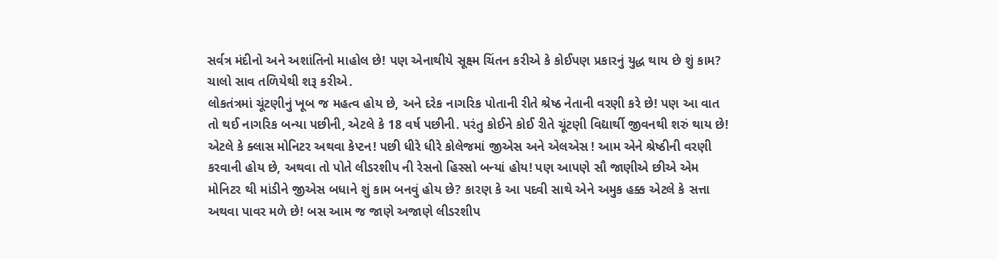સર્વત્ર મંદીનો અને અશાંતિનો માહોલ છે! પણ એનાથીયે સૂક્ષ્મ ચિંતન કરીએ કે કોઈપણ પ્રકારનું યુદ્ધ થાય છે શું કામ? ચાલો સાવ તળિયેથી શરૂ કરીએ.
લોકતંત્રમાં ચૂંટણીનું ખૂબ જ મહત્વ હોય છે, અને દરેક નાગરિક પોતાની રીતે શ્રેષ્ઠ નેતાની વરણી કરે છે! પણ આ વાત તો થઈ નાગરિક બન્યા પછીની, એટલે કે 18 વર્ષ પછીની. પરંતુ કોઈને કોઈ રીતે ચૂંટણી વિદ્યાર્થી જીવનથી શરું થાય છે! એટલે કે ક્લાસ મોનિટર અથવા કેપ્ટન! પછી ધીરે ધીરે કોલેજમાં જીએસ અને એલએસ ! આમ એને શ્રેષ્ઠીની વરણી કરવાની હોય છે, અથવા તો પોતે લીડરશીપ ની રેસનો હિસ્સો બન્યાં હોય! પણ આપણે સૌ જાણીએ છીએ એમ મોનિટર થી માંડીને જીએસ બધાને શું કામ બનવું હોય છે? કારણ કે આ પદવી સાથે એને અમુક હક્ક એટલે કે સત્તા અથવા પાવર મળે છે! બસ આમ જ જાણે અજાણે લીડરશીપ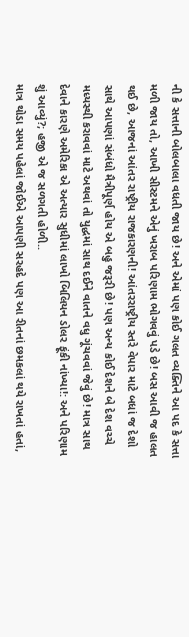ની કે સત્તાની બોલબાલા વધતી જાય છે! અને એમાં પણ કોઈ ગલત વ્યક્તિને આ પદ કે સત્તા મળી જાય તો, આખી સીસ્ટમને એનું ખરાબ પરિણામ ભોગવવું પડે છે! બસ આવી જ હાલત થઈ છે, આજનાં આંતર રાષ્ટ્રીય રાજકારણની! આંતરરાષ્ટ્રીય સ્તરે વેપાર માટે બધાં જ દેશો સાથે આપણાં સંબંધો મૈત્રીપૂર્ણ હોય એ બહુ જરૂરી છે! પણ અન્ય કોઈ દેશને બે દેશ વચ્ચે મધ્યસ્થી કરાવવાં માટે અથવાં તો યુદ્ધમાં સાથ દઈને વાતને વધુ ગૂંચવવાં જેવું છે! માત્ર સાથ દેવાને કારણે અમેરિકા એ અત્યાર સુધીમાં લાખો બિલિયન ડોલર ફૂંકી નાંખ્યા!: અને પરિણામ શું આવ્યું?; હજી એ જ સળગતી હોળી..
માત્ર થોડા સમય પહેલાં જોઈએ આપણી સરહદે પણ આ રીતનાં છમકલાં થયે રાખતાં હતાં,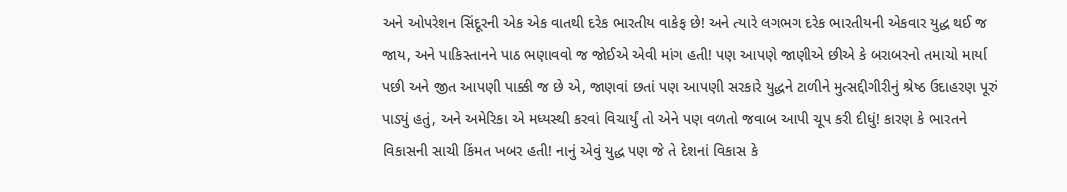અને ઓપરેશન સિંદૂરની એક એક વાતથી દરેક ભારતીય વાકેફ છે! અને ત્યારે લગભગ દરેક ભારતીયની એકવાર યુદ્ધ થઈ જ જાય, અને પાકિસ્તાનને પાઠ ભણાવવો જ જોઈએ એવી માંગ હતી! પણ આપણે જાણીએ છીએ કે બરાબરનો તમાચો માર્યા પછી અને જીત આપણી પાક્કી જ છે એ, જાણવાં છતાં પણ આપણી સરકારે યુદ્ધને ટાળીને મુત્સદ્દીગીરીનું શ્રેષ્ઠ ઉદાહરણ પૂરું પાડ્યું હતું, અને અમેરિકા એ મધ્યસ્થી કરવાં વિચાર્યું તો એને પણ વળતો જવાબ આપી ચૂપ કરી દીધું! કારણ કે ભારતને વિકાસની સાચી કિંમત ખબર હતી! નાનું એવું યુદ્ધ પણ જે તે દેશનાં વિકાસ કે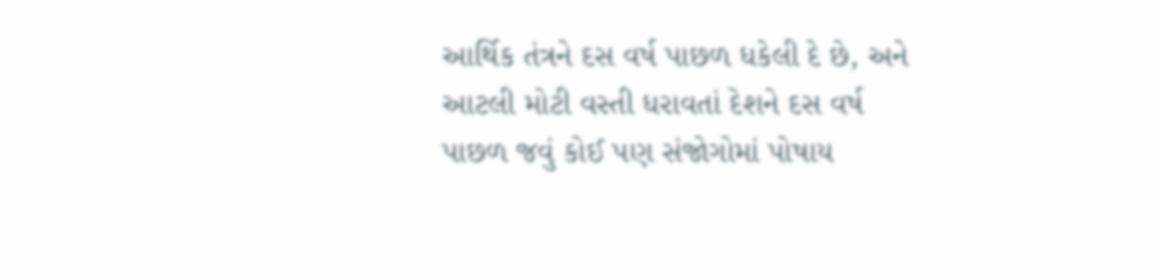આર્થિક તંત્રને દસ વર્ષ પાછળ ધકેલી દે છે, અને આટલી મોટી વસ્તી ધરાવતાં દેશને દસ વર્ષ પાછળ જવું કોઈ પણ સંજોગોમાં પોષાય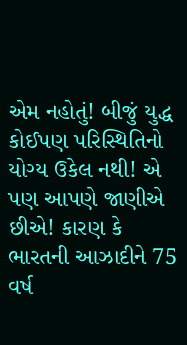એમ નહોતું! બીજું યુદ્ધ કોઈપણ પરિસ્થિતિનો યોગ્ય ઉકેલ નથી! એ પણ આપણે જાણીએ છીએ! કારણ કે ભારતની આઝાદીને 75 વર્ષ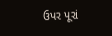ઉપર પૂરાં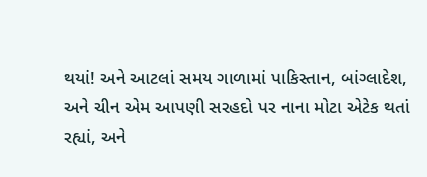થયાં! અને આટલાં સમય ગાળામાં પાકિસ્તાન, બાંગ્લાદેશ, અને ચીન એમ આપણી સરહદો પર નાના મોટા એટેક થતાં રહ્યાં, અને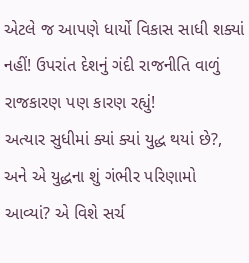એટલે જ આપણે ધાર્યો વિકાસ સાધી શક્યાં નહીં! ઉપરાંત દેશનું ગંદી રાજનીતિ વાળું રાજકારણ પણ કારણ રહ્યું!
અત્યાર સુધીમાં ક્યાં ક્યાં યુદ્ધ થયાં છે?, અને એ યુદ્ધના શું ગંભીર પરિણામો આવ્યાં? એ વિશે સર્ચ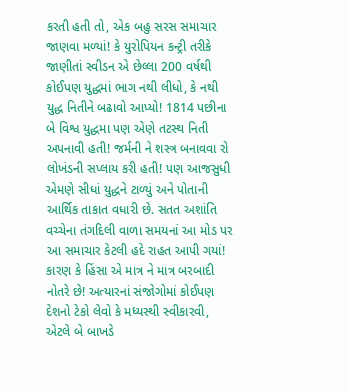કરતી હતી તો, એક બહુ સરસ સમાચાર જાણવા મળ્યાં! કે યુરોપિયન કન્ટ્રી તરીકે જાણીતાં સ્વીડન એ છેલ્લા 200 વર્ષથી કોઈપણ યુદ્ધમાં ભાગ નથી લીધો, કે નથી યુદ્ધ નિતીને બઢાવો આપ્યો! 1814 પછીના બે વિશ્વ યુદ્ધમા પણ એણે તટસ્થ નિતી અપનાવી હતી! જર્મની ને શસ્ત્ર બનાવવા રો લોખંડની સપ્લાય કરી હતી! પણ આજસુધી એમણે સીધાં યુદ્ધને ટાળ્યું અને પોતાની આર્થિક તાકાત વધારી છે. સતત અશાંતિ વચ્ચેના તંગદિલી વાળા સમયનાં આ મોડ પર આ સમાચાર કેટલી હદે રાહત આપી ગયાં! કારણ કે હિંસા એ માત્ર ને માત્ર બરબાદી નોતરે છે! અત્યારનાં સંજોગોમાં કોઈપણ દેશનો ટેકો લેવો કે મધ્યસ્થી સ્વીકારવી, એટલે બે બાખડે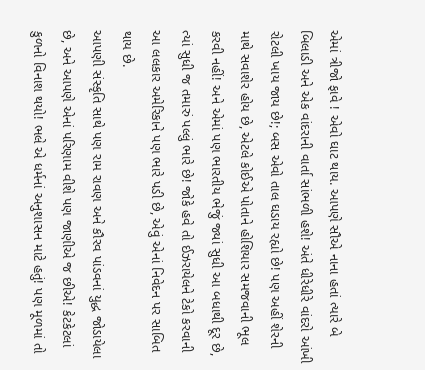એમાં ત્રીજો ફાવે ! એવો ઘાટ થાય. આપણે સૌએ નાના હતાં ત્યારે બે બિલાડી અને એક વાંદરાની વાર્તા સાંભળી હશે! અંતે ધીરેધીરે વાંદરો આંખી રોટલી ખાય જાય છે!; બસ એવો તાલ ઘડાય રહ્યો છે! પણ અહીં શેરની માથે સવાશેર હોય છે, એટલે કોઈએ પોતાને હોશિયાર સમજવાની ભૂલ કરવી નહીં! અને એમાં પણ ભારતીય ભેજું જ્યાં સુધી આ બધાથી દૂર છે, ત્યાં સુધી જ તમારું પલ્લું ભારે છે! જોકે હવે તો ઈઝરાયેલને ટેકો કરવાની આ લલકાર અમેરિકાને પણ ભારે પડી છે, એવું એનાં નિવેદન પર સાબિત થાય છે.
આપણી સંસ્કૃતિ સાથે પણ રામ રાવણ અને કૌરવ પાંડવનાં યુદ્ધ જોડાયેલા છે, અને આપણે એનાં પરિણામ વીશે પણ જાણીએ જ છીએ! કેટકેટલાં કુળનો વિનાશ થયો! ભલે એ ધર્મનાં અનુશાસન માટે હતું! પણ મૂળમાં તો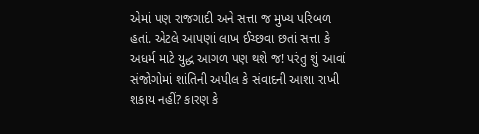એમાં પણ રાજગાદી અને સત્તા જ મુખ્ય પરિબળ હતાં. એટલે આપણાં લાખ ઈચ્છવા છતાં સત્તા કે અધર્મ માટે યુદ્ધ આગળ પણ થશે જ! પરંતુ શું આવાં સંજોગોમાં શાંતિની અપીલ કે સંવાદની આશા રાખી શકાય નહીં? કારણ કે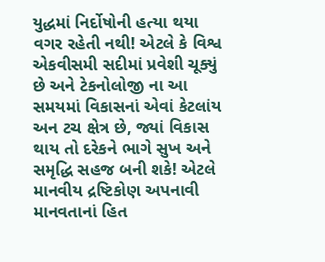યુદ્ધમાં નિર્દોષોની હત્યા થયા વગર રહેતી નથી! એટલે કે વિશ્વ એકવીસમી સદીમાં પ્રવેશી ચૂક્યું છે અને ટેકનોલોજી ના આ સમયમાં વિકાસનાં એવાં કેટલાંય અન ટચ ક્ષેત્ર છે, જ્યાં વિકાસ થાય તો દરેકને ભાગે સુખ અને સમૃદ્ધિ સહજ બની શકે! એટલે માનવીય દ્રષ્ટિકોણ અપનાવી માનવતાનાં હિત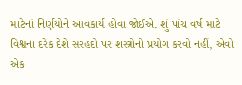માટેનાં નિર્ણયોને આવકાર્ય હોવા જોઈએ. શું પાંચ વર્ષ માટે વિશ્વના દરેક દેશે સરહદો પર શસ્ત્રોનો પ્રયોગ કરવો નહીં, એવો એક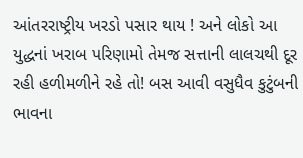આંતરરાષ્ટ્રીય ખરડો પસાર થાય ! અને લોકો આ યુદ્ધનાં ખરાબ પરિણામો તેમજ સત્તાની લાલચથી દૂર રહી હળીમળીને રહે તો! બસ આવી વસુધૈવ કુટુંબની ભાવના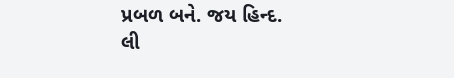પ્રબળ બને. જય હિન્દ.
લી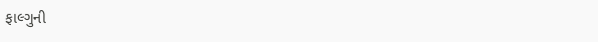ફાલ્ગુની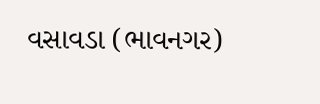વસાવડા (ભાવનગર)